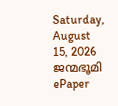Saturday, August 15, 2026
ജന്മഭൂമി
ePaper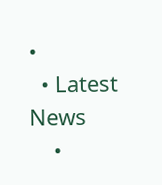•
  • Latest News
    •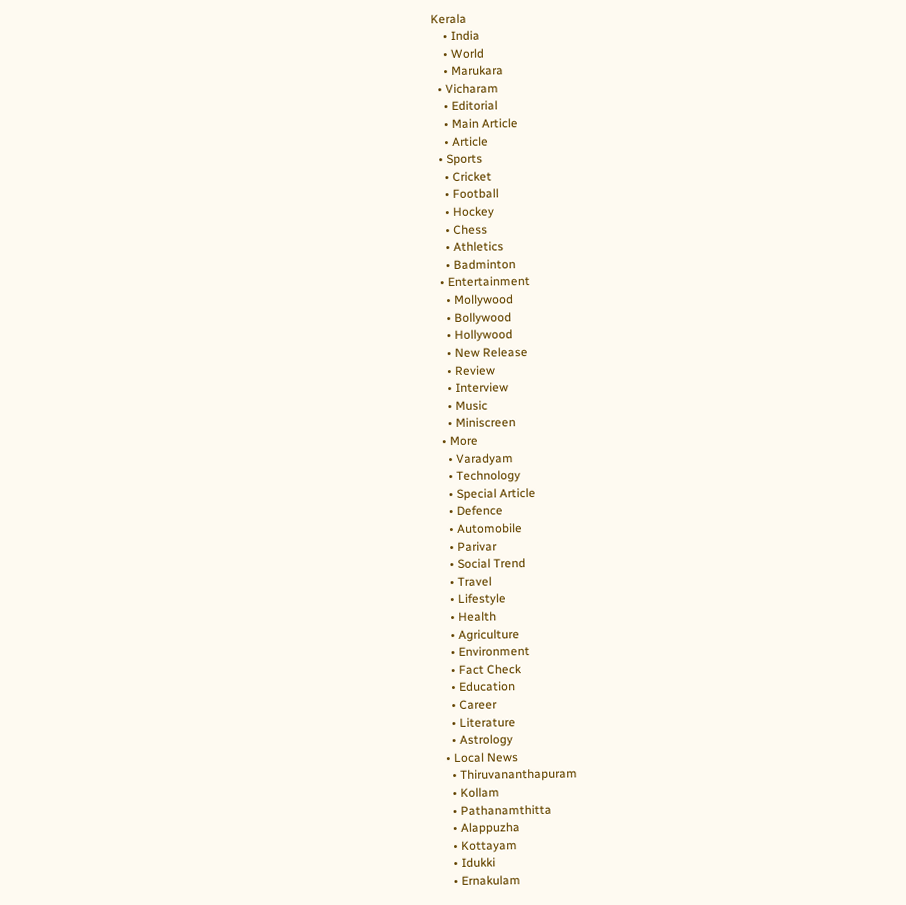Kerala
    • India
    • World
    • Marukara
  • Vicharam
    • Editorial
    • Main Article
    • Article
  • Sports
    • Cricket
    • Football
    • Hockey
    • Chess
    • Athletics
    • Badminton
  • Entertainment
    • Mollywood
    • Bollywood
    • Hollywood
    • New Release
    • Review
    • Interview
    • Music
    • Miniscreen
  • More
    • Varadyam
    • Technology
    • Special Article
    • Defence
    • Automobile
    • Parivar
    • Social Trend
    • Travel
    • Lifestyle
    • Health
    • Agriculture
    • Environment
    • Fact Check
    • Education
    • Career
    • Literature
    • Astrology
  • Local News
    • Thiruvananthapuram
    • Kollam
    • Pathanamthitta
    • Alappuzha
    • Kottayam
    • Idukki
    • Ernakulam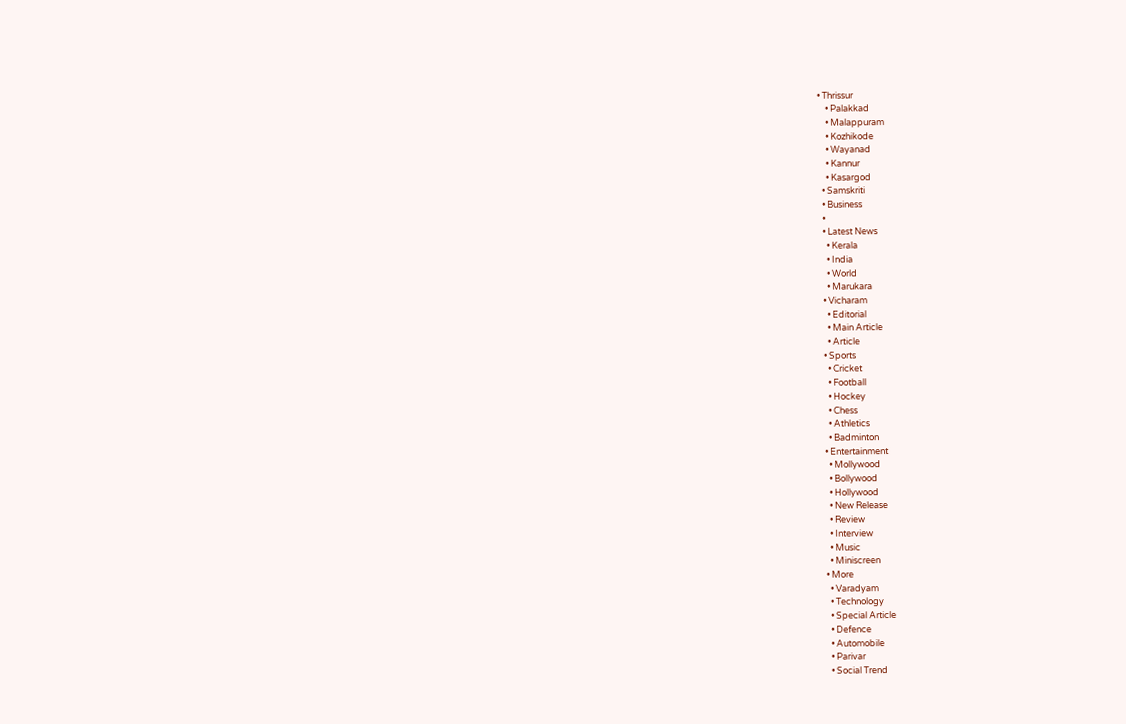• Thrissur
    • Palakkad
    • Malappuram
    • Kozhikode
    • Wayanad
    • Kannur
    • Kasargod
  • Samskriti
  • Business
  •
  • Latest News
    • Kerala
    • India
    • World
    • Marukara
  • Vicharam
    • Editorial
    • Main Article
    • Article
  • Sports
    • Cricket
    • Football
    • Hockey
    • Chess
    • Athletics
    • Badminton
  • Entertainment
    • Mollywood
    • Bollywood
    • Hollywood
    • New Release
    • Review
    • Interview
    • Music
    • Miniscreen
  • More
    • Varadyam
    • Technology
    • Special Article
    • Defence
    • Automobile
    • Parivar
    • Social Trend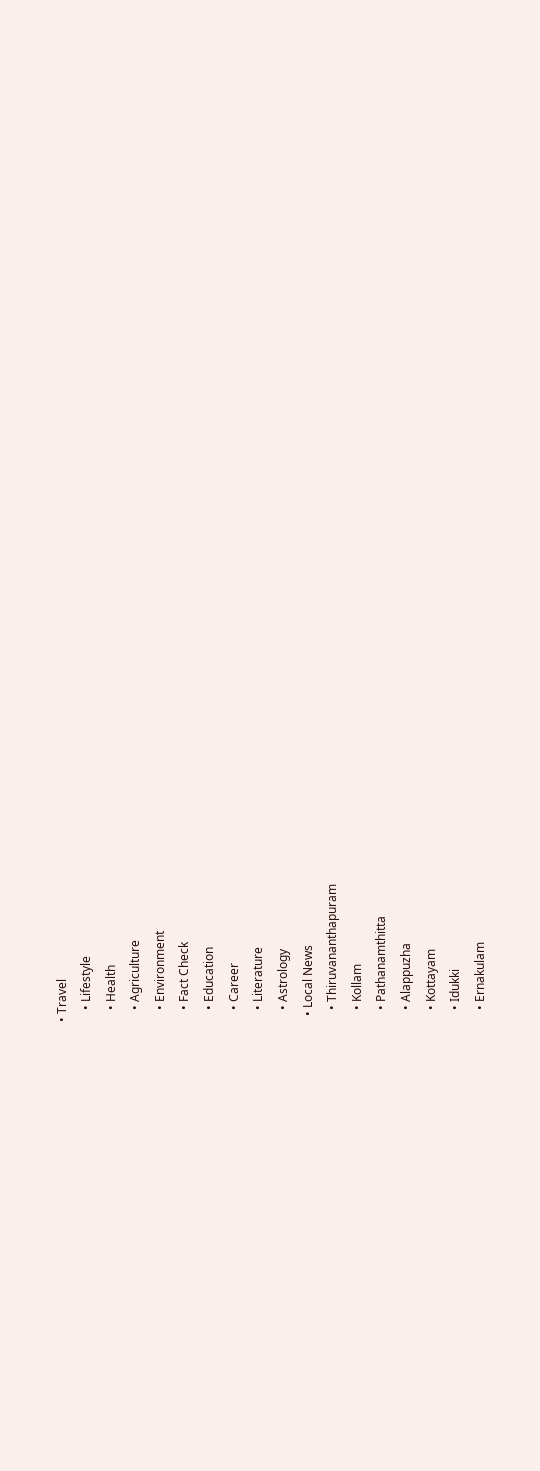• Travel
    • Lifestyle
    • Health
    • Agriculture
    • Environment
    • Fact Check
    • Education
    • Career
    • Literature
    • Astrology
  • Local News
    • Thiruvananthapuram
    • Kollam
    • Pathanamthitta
    • Alappuzha
    • Kottayam
    • Idukki
    • Ernakulam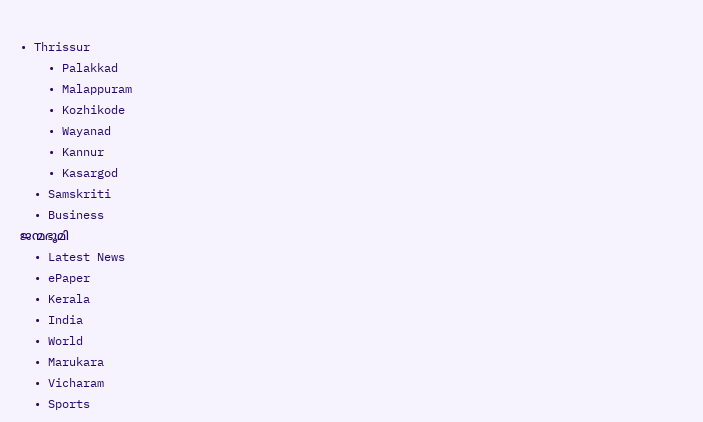• Thrissur
    • Palakkad
    • Malappuram
    • Kozhikode
    • Wayanad
    • Kannur
    • Kasargod
  • Samskriti
  • Business
ജന്മഭൂമി
  • Latest News
  • ePaper
  • Kerala
  • India
  • World
  • Marukara
  • Vicharam
  • Sports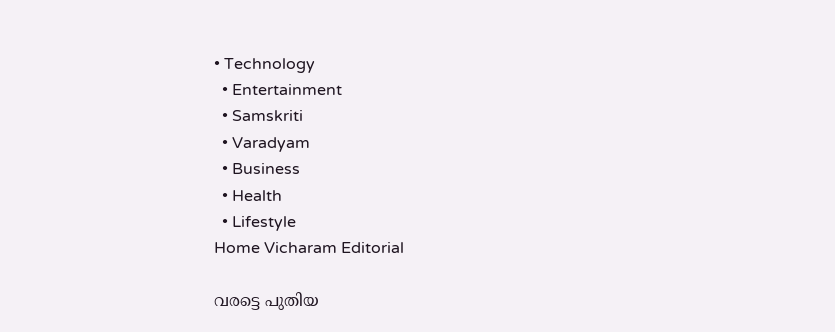• Technology
  • Entertainment
  • Samskriti
  • Varadyam
  • Business
  • Health
  • Lifestyle
Home Vicharam Editorial

വരട്ടെ പുതിയ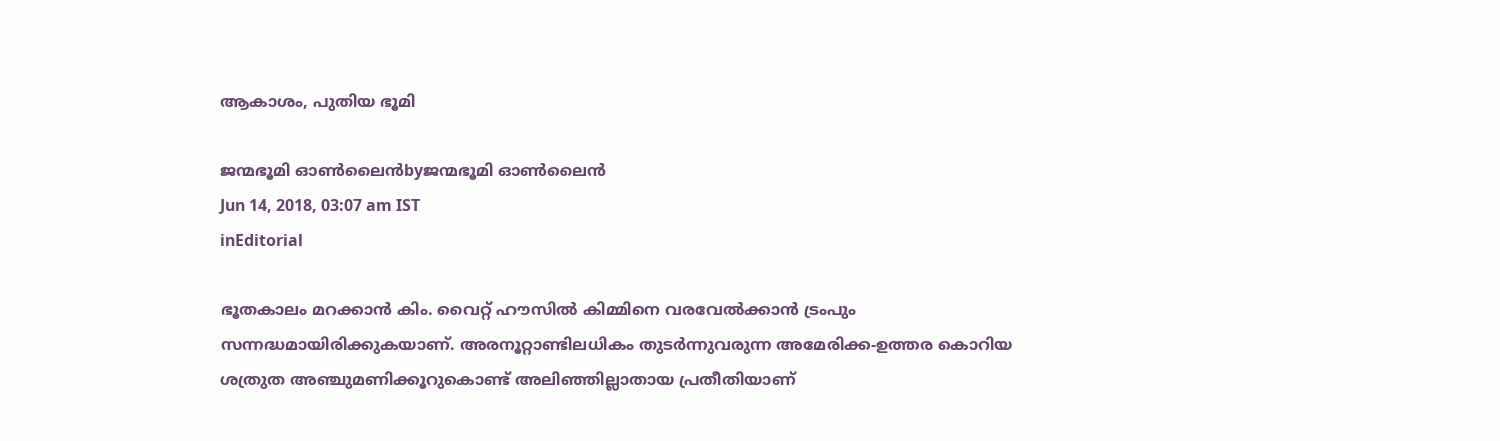ആകാശം, പുതിയ ഭൂമി

ജന്മഭൂമി ഓണ്‍ലൈന്‍byജന്മഭൂമി ഓണ്‍ലൈന്‍
Jun 14, 2018, 03:07 am IST
inEditorial

ഭൂതകാലം മറക്കാന്‍ കിം. വൈറ്റ് ഹൗസില്‍ കിമ്മിനെ വരവേല്‍ക്കാന്‍ ട്രംപും സന്നദ്ധമായിരിക്കുകയാണ്. അരനൂറ്റാണ്ടിലധികം തുടര്‍ന്നുവരുന്ന അമേരിക്ക-ഉത്തര കൊറിയ ശത്രുത അഞ്ചുമണിക്കൂറുകൊണ്ട് അലിഞ്ഞില്ലാതായ പ്രതീതിയാണ്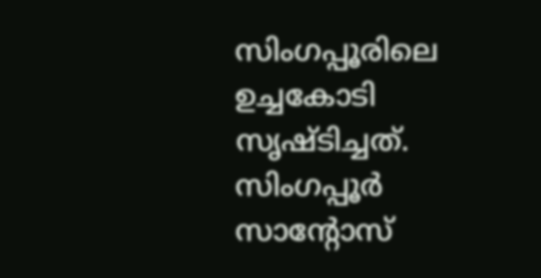സിംഗപ്പൂരിലെ ഉച്ചകോടി സൃഷ്ടിച്ചത്. സിംഗപ്പൂര്‍ സാന്റോസ്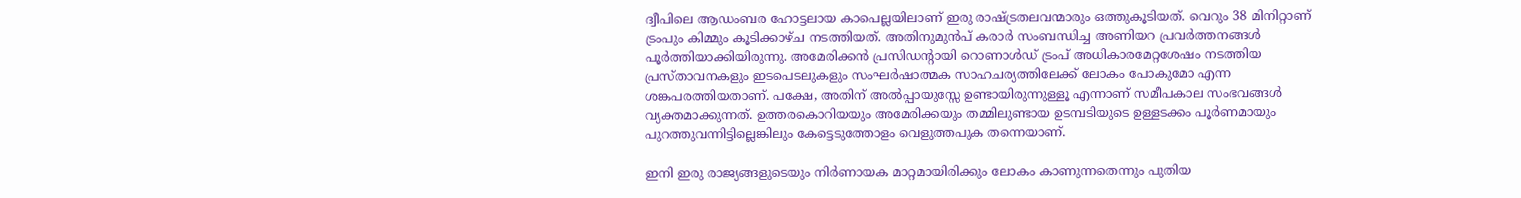ദ്വീപിലെ ആഡംബര ഹോട്ടലായ കാപെല്ലയിലാണ് ഇരു രാഷ്‌ട്രതലവന്മാരും ഒത്തുകൂടിയത്. വെറും 38 മിനിറ്റാണ് ട്രംപും കിമ്മും കൂടിക്കാഴ്ച നടത്തിയത്. അതിനുമുന്‍പ് കരാര്‍ സംബന്ധിച്ച അണിയറ പ്രവര്‍ത്തനങ്ങള്‍ പൂര്‍ത്തിയാക്കിയിരുന്നു. അമേരിക്കന്‍ പ്രസിഡന്റായി റൊണാള്‍ഡ് ട്രംപ് അധികാരമേറ്റശേഷം നടത്തിയ പ്രസ്താവനകളും ഇടപെടലുകളും സംഘര്‍ഷാത്മക സാഹചര്യത്തിലേക്ക് ലോകം പോകുമോ എന്ന ശങ്കപരത്തിയതാണ്. പക്ഷേ, അതിന് അല്‍പ്പായുസ്സേ ഉണ്ടായിരുന്നുള്ളൂ എന്നാണ് സമീപകാല സംഭവങ്ങള്‍ വ്യക്തമാക്കുന്നത്. ഉത്തരകൊറിയയും അമേരിക്കയും തമ്മിലുണ്ടായ ഉടമ്പടിയുടെ ഉള്ളടക്കം പൂര്‍ണമായും പുറത്തുവന്നിട്ടില്ലെങ്കിലും കേട്ടെടുത്തോളം വെളുത്തപുക തന്നെയാണ്.

ഇനി ഇരു രാജ്യങ്ങളുടെയും നിര്‍ണായക മാറ്റമായിരിക്കും ലോകം കാണുന്നതെന്നും പുതിയ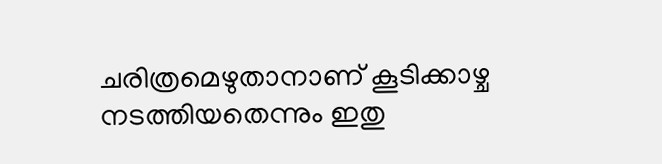ചരിത്രമെഴുതാനാണ് കൂടിക്കാഴ്ച നടത്തിയതെന്നും ഇതു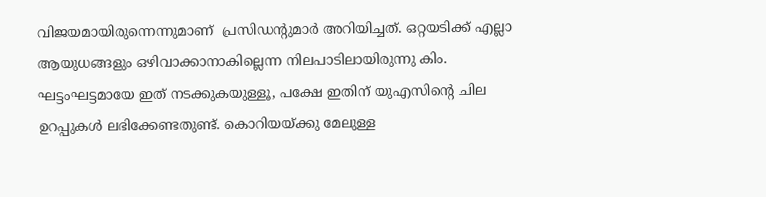വിജയമായിരുന്നെന്നുമാണ്  പ്രസിഡന്റുമാര്‍ അറിയിച്ചത്. ഒറ്റയടിക്ക് എല്ലാ ആയുധങ്ങളും ഒഴിവാക്കാനാകില്ലെന്ന നിലപാടിലായിരുന്നു കിം. ഘട്ടംഘട്ടമായേ ഇത് നടക്കുകയുള്ളൂ, പക്ഷേ ഇതിന് യുഎസിന്റെ ചില ഉറപ്പുകള്‍ ലഭിക്കേണ്ടതുണ്ട്. കൊറിയയ്‌ക്കു മേലുള്ള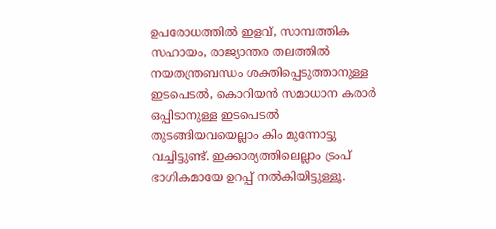ഉപരോധത്തില്‍ ഇളവ്, സാമ്പത്തിക സഹായം, രാജ്യാന്തര തലത്തില്‍ നയതന്ത്രബന്ധം ശക്തിപ്പെടുത്താനുള്ള ഇടപെടല്‍, കൊറിയന്‍ സമാധാന കരാര്‍ ഒപ്പിടാനുള്ള ഇടപെടല്‍ തുടങ്ങിയവയെല്ലാം കിം മുന്നോട്ടു വച്ചിട്ടുണ്ട്. ഇക്കാര്യത്തിലെല്ലാം ട്രംപ് ഭാഗികമായേ ഉറപ്പ് നല്‍കിയിട്ടുള്ളൂ.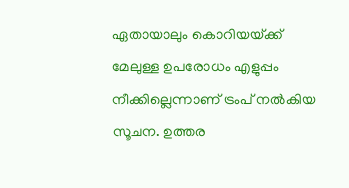ഏതായാലും കൊറിയയ്‌ക്ക് മേലുള്ള ഉപരോധം എളുപ്പം നീക്കില്ലെന്നാണ് ട്രംപ് നല്‍കിയ സൂചന. ഉത്തര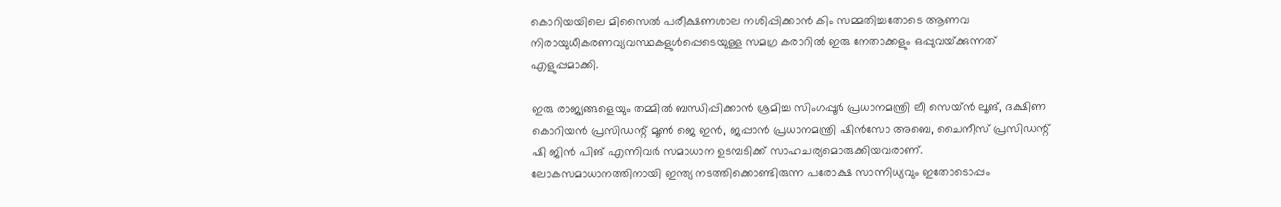കൊറിയയിലെ മിസൈല്‍ പരീക്ഷണശാല നശിപ്പിക്കാന്‍ കിം സമ്മതിച്ചതോടെ ആണവ നിരായുധീകരണവ്യവസ്ഥകളുള്‍പ്പെടെയുള്ള സമഗ്ര കരാറില്‍ ഇരു നേതാക്കളും ഒപ്പുവയ്‌ക്കുന്നത് എളുപ്പമാക്കി.

ഇരു രാജ്യങ്ങളെയും തമ്മില്‍ ബന്ധിപ്പിക്കാന്‍ ശ്രമിച്ച സിംഗപ്പൂര്‍ പ്രധാനമന്ത്രി ലീ സെയ്ന്‍ ലൂങ്, ദക്ഷിണ കൊറിയന്‍ പ്രസിഡന്റ് മൂണ്‍ ജെ ഇന്‍, ജപ്പാന്‍ പ്രധാനമന്ത്രി ഷിന്‍സോ അബെ, ചൈനീസ് പ്രസിഡന്റ് ഷി ജിന്‍ പിങ് എന്നിവര്‍ സമാധാന ഉടമ്പടിക്ക് സാഹചര്യമൊരുക്കിയവരാണ്. ലോകസമാധാനത്തിനായി ഇന്ത്യ നടത്തിക്കൊണ്ടിരുന്ന പരോക്ഷ സാന്നിധ്യവും ഇതോടൊപ്പം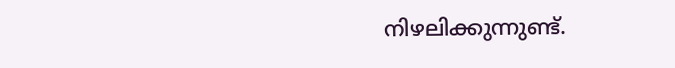നിഴലിക്കുന്നുണ്ട്.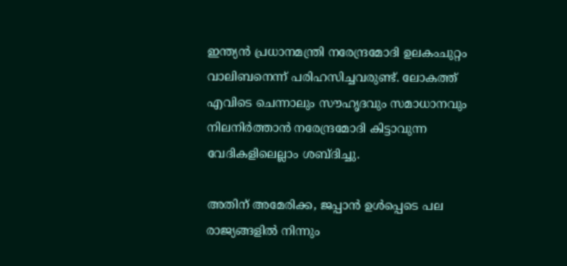ഇന്ത്യന്‍ പ്രധാനമന്ത്രി നരേന്ദ്രമോദി ഉലകംചുറ്റം വാലിബനെന്ന് പരിഹസിച്ചവരുണ്ട്. ലോകത്ത് എവിടെ ചെന്നാലും സൗഹൃദവും സമാധാനവും നിലനിര്‍ത്താന്‍ നരേന്ദ്രമോദി കിട്ടാവുന്ന വേദികളിലെല്ലാം ശബ്ദിച്ചു.

അതിന് അമേരിക്ക, ജപ്പാന്‍ ഉള്‍പ്പെടെ പല രാജ്യങ്ങളില്‍ നിന്നും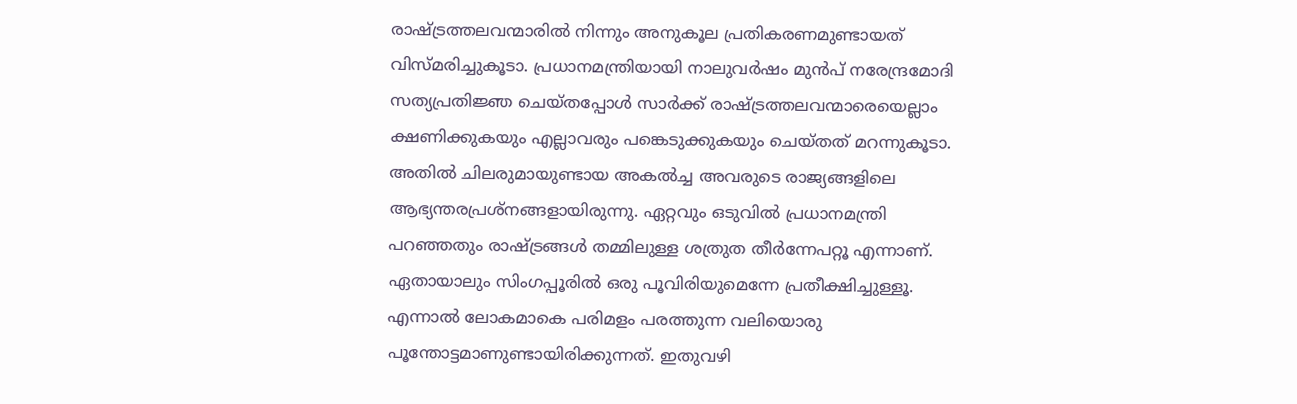രാഷ്‌ട്രത്തലവന്മാരില്‍ നിന്നും അനുകൂല പ്രതികരണമുണ്ടായത് വിസ്മരിച്ചുകൂടാ. പ്രധാനമന്ത്രിയായി നാലുവര്‍ഷം മുന്‍പ് നരേന്ദ്രമോദി സത്യപ്രതിജ്ഞ ചെയ്തപ്പോള്‍ സാര്‍ക്ക് രാഷ്‌ട്രത്തലവന്മാരെയെല്ലാം ക്ഷണിക്കുകയും എല്ലാവരും പങ്കെടുക്കുകയും ചെയ്തത് മറന്നുകൂടാ. അതില്‍ ചിലരുമായുണ്ടായ അകല്‍ച്ച അവരുടെ രാജ്യങ്ങളിലെ ആഭ്യന്തരപ്രശ്‌നങ്ങളായിരുന്നു. ഏറ്റവും ഒടുവില്‍ പ്രധാനമന്ത്രി പറഞ്ഞതും രാഷ്‌ട്രങ്ങള്‍ തമ്മിലുള്ള ശത്രുത തീര്‍ന്നേപറ്റൂ എന്നാണ്. ഏതായാലും സിംഗപ്പൂരില്‍ ഒരു പൂവിരിയുമെന്നേ പ്രതീക്ഷിച്ചുള്ളൂ. എന്നാല്‍ ലോകമാകെ പരിമളം പരത്തുന്ന വലിയൊരു പൂന്തോട്ടമാണുണ്ടായിരിക്കുന്നത്. ഇതുവഴി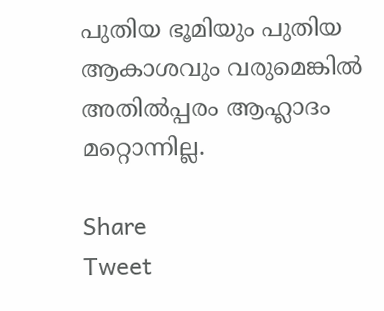പുതിയ ഭൂമിയും പുതിയ ആകാശവും വരുമെങ്കില്‍ അതില്‍പ്പരം ആഹ്ലാദം മറ്റൊന്നില്ല.

Share
Tweet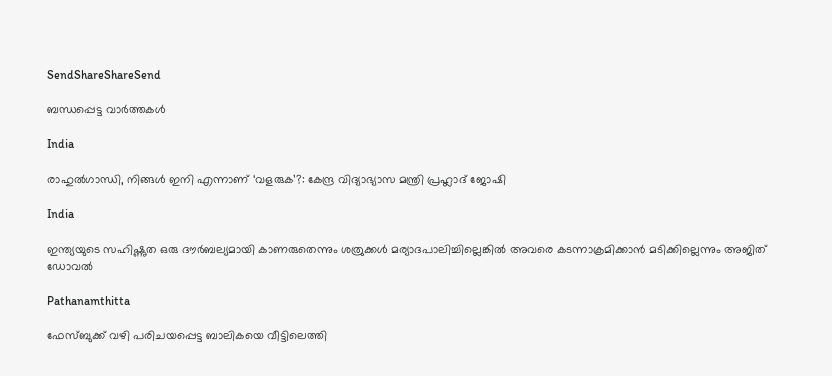SendShareShareSend

ബന്ധപ്പെട്ട വാര്‍ത്തകള്‍

India

രാഹുല്‍ഗാന്ധി, നിങ്ങള്‍ ഇനി എന്നാണ് ‘വളരുക’?: കേന്ദ്ര വിദ്യാഭ്യാസ മന്ത്രി പ്രഹ്ലാദ് ജോഷി

India

ഇന്ത്യയുടെ സഹിഷ്ണുത ഒരു ദൗര്‍ബല്യമായി കാണരുതെന്നും ശത്രുക്കള്‍ മര്യാദപാലിച്ചില്ലെങ്കില്‍ അവരെ കടന്നാക്രമിക്കാന്‍ മടിക്കില്ലെന്നും അജിത് ഡോവല്‍

Pathanamthitta

ഫേസ്ബുക്ക് വഴി പരിചയപ്പെട്ട ബാലികയെ വീട്ടിലെത്തി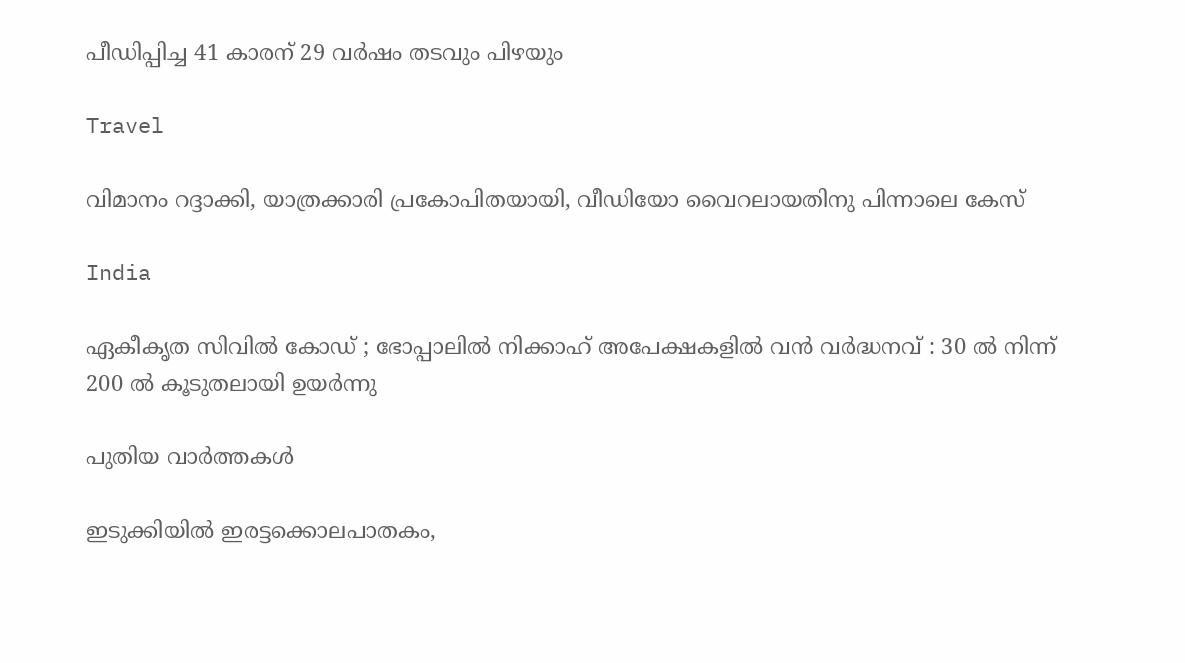പീഡിപ്പിച്ച 41 കാരന് 29 വര്‍ഷം തടവും പിഴയും

Travel

വിമാനം റദ്ദാക്കി, യാത്രക്കാരി പ്രകോപിതയായി, വീഡിയോ വൈറലായതിനു പിന്നാലെ കേസ്

India

ഏകീകൃത സിവിൽ കോഡ് ; ഭോപ്പാലിൽ നിക്കാഹ് അപേക്ഷകളിൽ വൻ വർദ്ധനവ് : 30 ൽ നിന്ന് 200 ൽ കൂടുതലായി ഉയർന്നു

പുതിയ വാര്‍ത്തകള്‍

ഇടുക്കിയില്‍ ഇരട്ടക്കൊലപാതകം,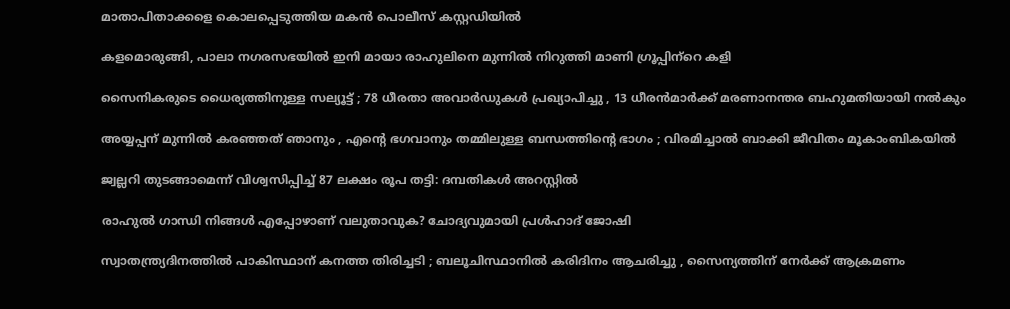മാതാപിതാക്കളെ കൊലപ്പെടുത്തിയ മകന്‍ പൊലീസ് കസ്റ്റഡിയില്‍

കളമൊരുങ്ങി, പാലാ നഗരസഭയില്‍ ഇനി മായാ രാഹുലിനെ മുന്നില്‍ നിറുത്തി മാണി ഗ്രൂപ്പിന്‌റെ കളി

സൈനികരുടെ ധൈര്യത്തിനുള്ള സല്യൂട്ട് ; 78 ധീരതാ അവാർഡുകൾ പ്രഖ്യാപിച്ചു , 13 ധീരൻമാർക്ക് മരണാനന്തര ബഹുമതിയായി നൽകും

അയ്യപ്പന് മുന്നിൽ കരഞ്ഞത് ഞാനും , എന്റെ ഭഗവാനും തമ്മിലുള്ള ബന്ധത്തിന്റെ ഭാഗം ; വിരമിച്ചാൽ ബാക്കി ജീവിതം മൂകാംബികയിൽ

ജ്വല്ലറി തുടങ്ങാമെന്ന് വിശ്വസിപ്പിച്ച് 87 ലക്ഷം രൂപ തട്ടി: ദമ്പതികള്‍ അറസ്റ്റില്‍

രാഹുല്‍ ഗാന്ധി നിങ്ങള്‍ എപ്പോഴാണ് വലുതാവുക? ചോദ്യവുമായി പ്രള്‍ഹാദ് ജോഷി

സ്വാതന്ത്ര്യദിനത്തിൽ പാകിസ്ഥാന് കനത്ത തിരിച്ചടി ; ബലൂചിസ്ഥാനിൽ കരിദിനം ആചരിച്ചു , സൈന്യത്തിന് നേർക്ക് ആക്രമണം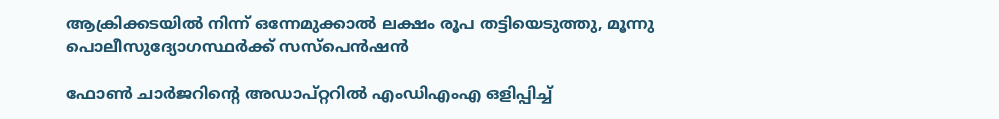ആക്രിക്കടയില്‍ നിന്ന് ഒന്നേമുക്കാല്‍ ലക്ഷം രൂപ തട്ടിയെടുത്തു, മൂന്നു പൊലീസുദ്യോഗസ്ഥര്‍ക്ക് സസ്‌പെന്‍ഷന്‍

ഫോണ്‍ ചാര്‍ജറിന്റെ അഡാപ്റ്ററില്‍ എംഡിഎംഎ ഒളിപ്പിച്ച്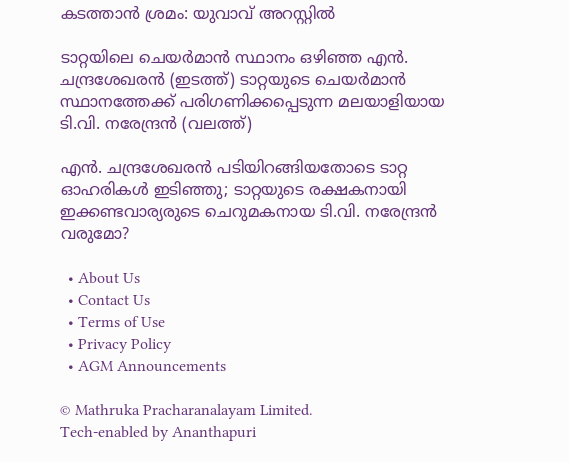കടത്താന്‍ ശ്രമം: യുവാവ് അറസ്റ്റില്‍

ടാറ്റയിലെ ചെയര്‍മാന്‍ സ്ഥാനം ഒഴിഞ്ഞ എന്‍. ചന്ദ്രശേഖരന്‍ (ഇടത്ത്) ടാറ്റയുടെ ചെയര്‍മാന്‍ സ്ഥാനത്തേക്ക് പരിഗണിക്കപ്പെടുന്ന മലയാളിയായ ടി.വി. നരേന്ദ്രന്‍ (വലത്ത്)

എന്‍. ചന്ദ്രശേഖരന്‍ പടിയിറങ്ങിയതോടെ ടാറ്റ ഓഹരികള്‍ ഇടിഞ്ഞു; ടാറ്റയുടെ രക്ഷകനായി ഇക്കണ്ടവാര്യരുടെ ചെറുമകനായ ടി.വി. നരേന്ദ്രന്‍ വരുമോ?

  • About Us
  • Contact Us
  • Terms of Use
  • Privacy Policy
  • AGM Announcements

© Mathruka Pracharanalayam Limited.
Tech-enabled by Ananthapuri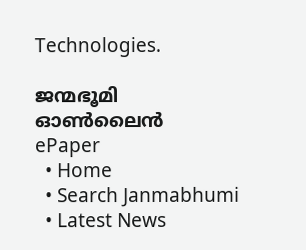Technologies.

ജന്മഭൂമി ഓണ്‍ലൈന്‍
ePaper
  • Home
  • Search Janmabhumi
  • Latest News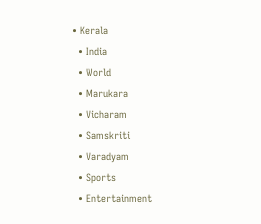• Kerala
  • India
  • World
  • Marukara
  • Vicharam
  • Samskriti
  • Varadyam
  • Sports
  • Entertainment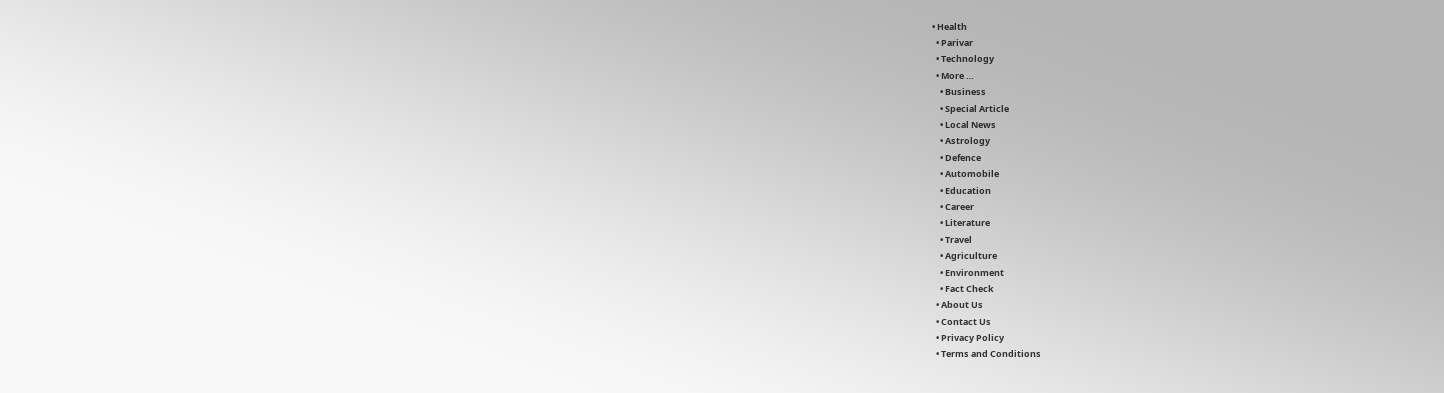• Health
  • Parivar
  • Technology
  • More …
    • Business
    • Special Article
    • Local News
    • Astrology
    • Defence
    • Automobile
    • Education
    • Career
    • Literature
    • Travel
    • Agriculture
    • Environment
    • Fact Check
  • About Us
  • Contact Us
  • Privacy Policy
  • Terms and Conditions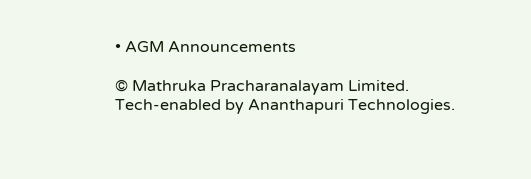• AGM Announcements

© Mathruka Pracharanalayam Limited.
Tech-enabled by Ananthapuri Technologies.